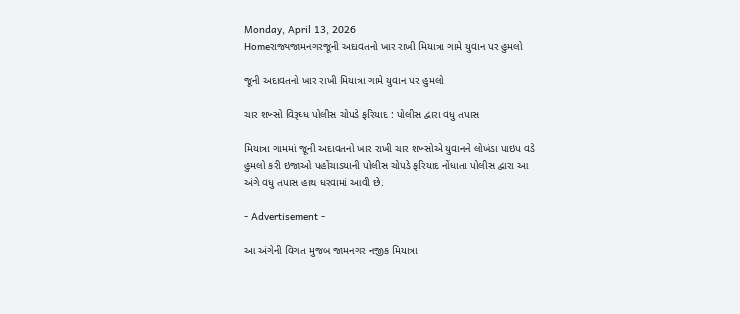Monday, April 13, 2026
Homeરાજ્યજામનગરજૂની અદાવતનો ખાર રાખી મિયાત્રા ગામે યુવાન પર હુમલો

જૂની અદાવતનો ખાર રાખી મિયાત્રા ગામે યુવાન પર હુમલો

ચાર શખ્સો વિરૂઘ્ધ પોલીસ ચોપડે ફરિયાદ : પોલીસ દ્વારા વધુ તપાસ

મિયાત્રા ગામમાં જૂની અદાવતનો ખાર રાખી ચાર શખ્સોએ યુવાનને લોખંડા પાઇપ વડે હુમલો કરી ઇજાઓ પહોંચાડયાની પોલીસ ચોપડે ફરિયાદ નોંધાતા પોલીસ દ્વારા આ અંગે વધુ તપાસ હાથ ધરવામાં આવી છે.

- Advertisement -

આ અંગેની વિગત મુજબ જામનગર નજીક મિયાત્રા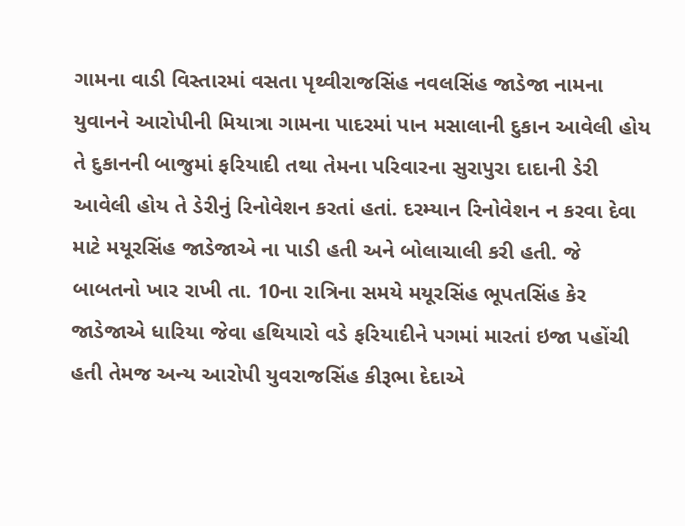ગામના વાડી વિસ્તારમાં વસતા પૃથ્વીરાજસિંહ નવલસિંહ જાડેજા નામના યુવાનને આરોપીની મિયાત્રા ગામના પાદરમાં પાન મસાલાની દુકાન આવેલી હોય તે દુકાનની બાજુમાં ફરિયાદી તથા તેમના પરિવારના સુરાપુરા દાદાની ડેરી આવેલી હોય તે ડેરીનું રિનોવેશન કરતાં હતાં. દરમ્યાન રિનોવેશન ન કરવા દેવા માટે મયૂરસિંહ જાડેજાએ ના પાડી હતી અને બોલાચાલી કરી હતી. જે બાબતનો ખાર રાખી તા. 10ના રાત્રિના સમયે મયૂરસિંહ ભૂપતસિંહ કેર જાડેજાએ ધારિયા જેવા હથિયારો વડે ફરિયાદીને પગમાં મારતાં ઇજા પહોંચી હતી તેમજ અન્ય આરોપી યુવરાજસિંહ કીરૂભા દેદાએ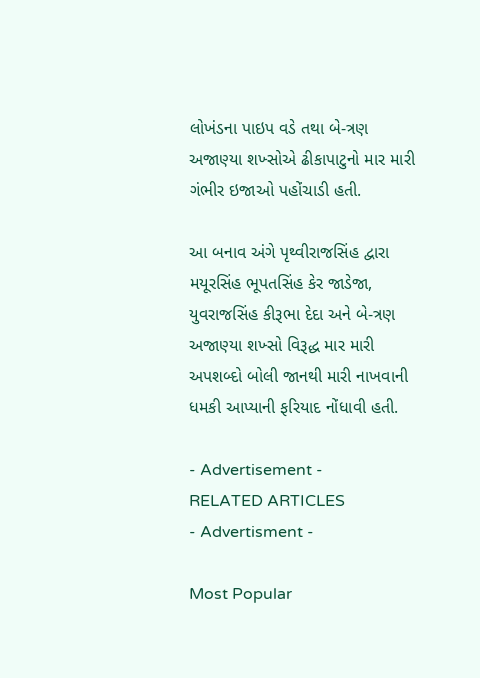લોખંડના પાઇપ વડે તથા બે-ત્રણ અજાણ્યા શખ્સોએ ઢીકાપાટુનો માર મારી ગંભીર ઇજાઓ પહોંચાડી હતી.

આ બનાવ અંગે પૃથ્વીરાજસિંહ દ્વારા મયૂરસિંહ ભૂપતસિંહ કેર જાડેજા, યુવરાજસિંહ કીરૂભા દેદા અને બે-ત્રણ અજાણ્યા શખ્સો વિરૂદ્ધ માર મારી અપશબ્દો બોલી જાનથી મારી નાખવાની ધમકી આપ્યાની ફરિયાદ નોંધાવી હતી.

- Advertisement -
RELATED ARTICLES
- Advertisment -

Most Popular